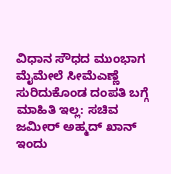ವಿಧಾನ ಸೌಧದ ಮುಂಭಾಗ ಮೈಮೇಲೆ ಸೀಮೆಎಣ್ಣೆ ಸುರಿದುಕೊಂಡ ದಂಪತಿ ಬಗ್ಗೆ ಮಾಹಿತಿ ಇಲ್ಲ: ಸಚಿವ ಜಮೀರ್ ಅಹ್ಮದ್ ಖಾನ್
ಇಂದು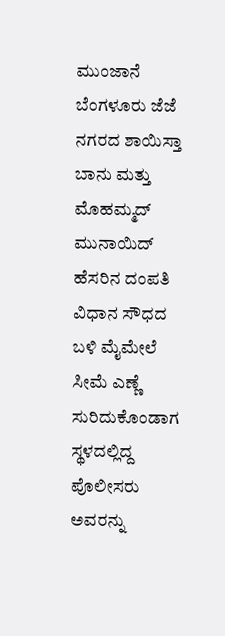ಮುಂಜಾನೆ ಬೆಂಗಳೂರು ಜೆಜೆ ನಗರದ ಶಾಯಿಸ್ತಾ ಬಾನು ಮತ್ತು ಮೊಹಮ್ಮದ್ ಮುನಾಯಿದ್ ಹೆಸರಿನ ದಂಪತಿ ವಿಧಾನ ಸೌಧದ ಬಳಿ ಮೈಮೇಲೆ ಸೀಮೆ ಎಣ್ಣೆ ಸುರಿದುಕೊಂಡಾಗ ಸ್ಥಳದಲ್ಲಿದ್ದ ಪೊಲೀಸರು ಅವರನ್ನು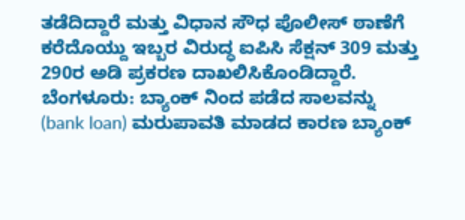ತಡೆದಿದ್ದಾರೆ ಮತ್ತು ವಿಧಾನ ಸೌಧ ಪೊಲೀಸ್ ಠಾಣೆಗೆ ಕರೆದೊಯ್ದು ಇಬ್ಬರ ವಿರುದ್ಧ ಐಪಿಸಿ ಸೆಕ್ಷನ್ 309 ಮತ್ತು 290ರ ಅಡಿ ಪ್ರಕರಣ ದಾಖಲಿಸಿಕೊಂಡಿದ್ದಾರೆ.
ಬೆಂಗಳೂರು: ಬ್ಯಾಂಕ್ ನಿಂದ ಪಡೆದ ಸಾಲವನ್ನು (bank loan) ಮರುಪಾವತಿ ಮಾಡದ ಕಾರಣ ಬ್ಯಾಂಕ್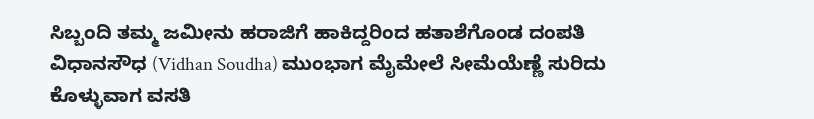ಸಿಬ್ಬಂದಿ ತಮ್ಮ ಜಮೀನು ಹರಾಜಿಗೆ ಹಾಕಿದ್ದರಿಂದ ಹತಾಶೆಗೊಂಡ ದಂಪತಿ ವಿಧಾನಸೌಧ (Vidhan Soudha) ಮುಂಭಾಗ ಮೈಮೇಲೆ ಸೀಮೆಯೆಣ್ಣೆ ಸುರಿದು ಕೊಳ್ಳುವಾಗ ವಸತಿ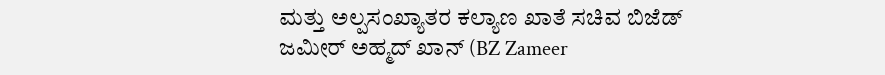ಮತ್ತು ಅಲ್ಪಸಂಖ್ಯಾತರ ಕಲ್ಯಾಣ ಖಾತೆ ಸಚಿವ ಬಿಜೆಡ್ ಜಮೀರ್ ಅಹ್ಮದ್ ಖಾನ್ (BZ Zameer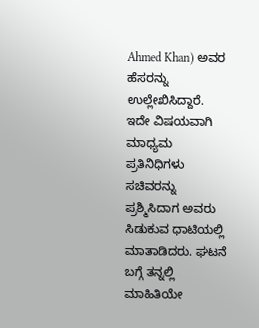Ahmed Khan) ಅವರ ಹೆಸರನ್ನು ಉಲ್ಲೇಖಿಸಿದ್ದಾರೆ. ಇದೇ ವಿಷಯವಾಗಿ ಮಾಧ್ಯಮ ಪ್ರತಿನಿಧಿಗಳು ಸಚಿವರನ್ನು ಪ್ರಶ್ಮಿಸಿದಾಗ ಅವರು ಸಿಡುಕುವ ಧಾಟಿಯಲ್ಲಿ ಮಾತಾಡಿದರು. ಘಟನೆ ಬಗ್ಗೆ ತನ್ನಲ್ಲಿ ಮಾಹಿತಿಯೇ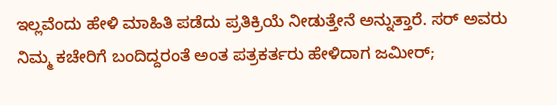ಇಲ್ಲವೆಂದು ಹೇಳಿ ಮಾಹಿತಿ ಪಡೆದು ಪ್ರತಿಕ್ರಿಯೆ ನೀಡುತ್ತೇನೆ ಅನ್ನುತ್ತಾರೆ. ಸರ್ ಅವರು ನಿಮ್ಮ ಕಚೇರಿಗೆ ಬಂದಿದ್ದರಂತೆ ಅಂತ ಪತ್ರಕರ್ತರು ಹೇಳಿದಾಗ ಜಮೀರ್;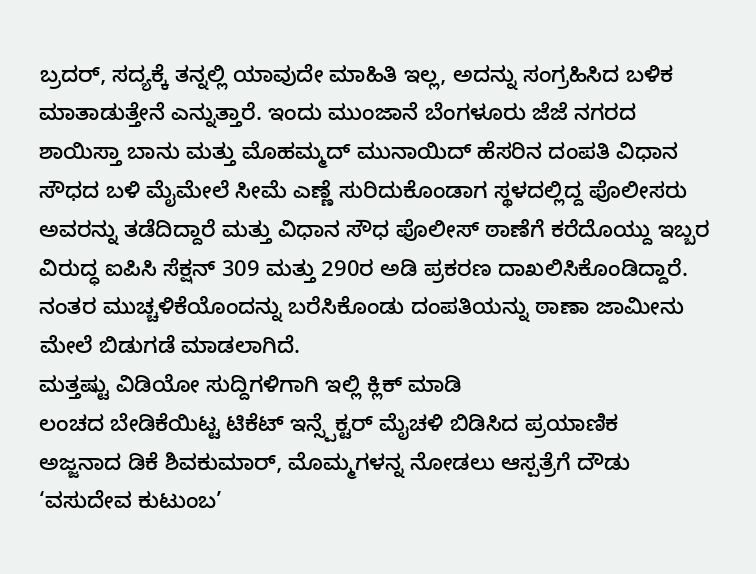ಬ್ರದರ್, ಸದ್ಯಕ್ಕೆ ತನ್ನಲ್ಲಿ ಯಾವುದೇ ಮಾಹಿತಿ ಇಲ್ಲ, ಅದನ್ನು ಸಂಗ್ರಹಿಸಿದ ಬಳಿಕ ಮಾತಾಡುತ್ತೇನೆ ಎನ್ನುತ್ತಾರೆ. ಇಂದು ಮುಂಜಾನೆ ಬೆಂಗಳೂರು ಜೆಜೆ ನಗರದ ಶಾಯಿಸ್ತಾ ಬಾನು ಮತ್ತು ಮೊಹಮ್ಮದ್ ಮುನಾಯಿದ್ ಹೆಸರಿನ ದಂಪತಿ ವಿಧಾನ ಸೌಧದ ಬಳಿ ಮೈಮೇಲೆ ಸೀಮೆ ಎಣ್ಣೆ ಸುರಿದುಕೊಂಡಾಗ ಸ್ಥಳದಲ್ಲಿದ್ದ ಪೊಲೀಸರು ಅವರನ್ನು ತಡೆದಿದ್ದಾರೆ ಮತ್ತು ವಿಧಾನ ಸೌಧ ಪೊಲೀಸ್ ಠಾಣೆಗೆ ಕರೆದೊಯ್ದು ಇಬ್ಬರ ವಿರುದ್ಧ ಐಪಿಸಿ ಸೆಕ್ಷನ್ 309 ಮತ್ತು 290ರ ಅಡಿ ಪ್ರಕರಣ ದಾಖಲಿಸಿಕೊಂಡಿದ್ದಾರೆ. ನಂತರ ಮುಚ್ಚಳಿಕೆಯೊಂದನ್ನು ಬರೆಸಿಕೊಂಡು ದಂಪತಿಯನ್ನು ಠಾಣಾ ಜಾಮೀನು ಮೇಲೆ ಬಿಡುಗಡೆ ಮಾಡಲಾಗಿದೆ.
ಮತ್ತಷ್ಟು ವಿಡಿಯೋ ಸುದ್ದಿಗಳಿಗಾಗಿ ಇಲ್ಲಿ ಕ್ಲಿಕ್ ಮಾಡಿ
ಲಂಚದ ಬೇಡಿಕೆಯಿಟ್ಟ ಟಿಕೆಟ್ ಇನ್ಸ್ಪೆಕ್ಟರ್ ಮೈಚಳಿ ಬಿಡಿಸಿದ ಪ್ರಯಾಣಿಕ
ಅಜ್ಜನಾದ ಡಿಕೆ ಶಿವಕುಮಾರ್, ಮೊಮ್ಮಗಳನ್ನ ನೋಡಲು ಆಸ್ಪತ್ರೆಗೆ ದೌಡು
‘ವಸುದೇವ ಕುಟುಂಬ’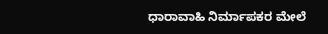ಧಾರಾವಾಹಿ ನಿರ್ಮಾಪಕರ ಮೇಲೆ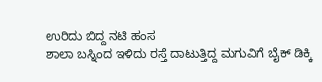ಉರಿದು ಬಿದ್ದ ನಟಿ ಹಂಸ
ಶಾಲಾ ಬಸ್ನಿಂದ ಇಳಿದು ರಸ್ತೆ ದಾಟುತ್ತಿದ್ದ ಮಗುವಿಗೆ ಬೈಕ್ ಡಿಕ್ಕಿ